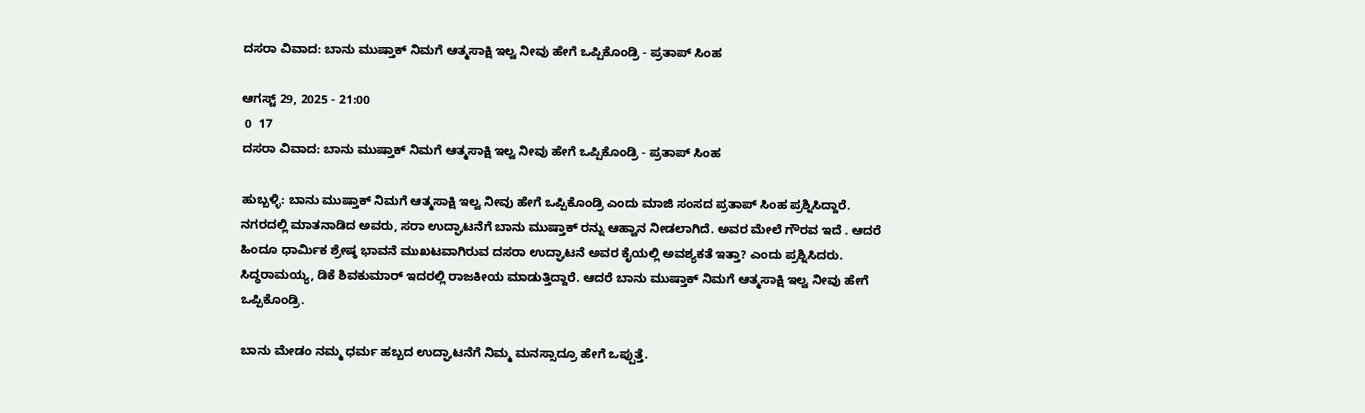ದಸರಾ ವಿವಾದ: ಬಾನು ಮುಷ್ತಾಕ್ ನಿಮಗೆ ಆತ್ಮಸಾಕ್ಷಿ ಇಲ್ವ ನೀವು ಹೇಗೆ ಒಪ್ಪಿಕೊಂಡ್ರಿ - ಪ್ರತಾಪ್ ಸಿಂಹ

ಆಗಸ್ಟ್ 29, 2025 - 21:00
 0  17
ದಸರಾ ವಿವಾದ: ಬಾನು ಮುಷ್ತಾಕ್ ನಿಮಗೆ ಆತ್ಮಸಾಕ್ಷಿ ಇಲ್ವ ನೀವು ಹೇಗೆ ಒಪ್ಪಿಕೊಂಡ್ರಿ - ಪ್ರತಾಪ್ ಸಿಂಹ

ಹುಬ್ಬಳ್ಳಿ: ಬಾನು ಮುಷ್ತಾಕ್ ನಿಮಗೆ ಆತ್ಮಸಾಕ್ಷಿ ಇಲ್ವ ನೀವು ಹೇಗೆ ಒಪ್ಪಿಕೊಂಡ್ರಿ ಎಂದು ಮಾಜಿ ಸಂಸದ ಪ್ರತಾಪ್ ಸಿಂಹ ಪ್ರಶ್ನಿಸಿದ್ದಾರೆ. ನಗರದಲ್ಲಿ ಮಾತನಾಡಿದ ಅವರು, ಸರಾ ಉದ್ಘಾಟನೆಗೆ ಬಾನು ಮುಷ್ತಾಕ್ ರನ್ನು ಆಹ್ವಾನ ನೀಡಲಾಗಿದೆ. ಅವರ ಮೇಲೆ ಗೌರವ ಇದೆ . ಆದರೆ ಹಿಂದೂ ಧಾರ್ಮಿಕ ಶ್ರೇಷ್ಠ ಭಾವನೆ ಮುಖಟವಾಗಿರುವ ದಸರಾ ಉದ್ಘಾಟನೆ ಅವರ ಕೈಯಲ್ಲಿ ಅವಶ್ಯಕತೆ ಇತ್ತಾ? ಎಂದು ಪ್ರಶ್ನಿಸಿದರು. ಸಿದ್ಧರಾಮಯ್ಯ, ಡಿಕೆ‌ ಶಿವಕುಮಾರ್ ಇದರಲ್ಲಿ ರಾಜಕೀಯ ಮಾಡುತ್ತಿದ್ದಾರೆ. ಆದರೆ ಬಾನು ಮುಷ್ತಾಕ್ ನಿಮಗೆ ಆತ್ಮಸಾಕ್ಷಿ ಇಲ್ವ ನೀವು ಹೇಗೆ ಒಪ್ಪಿಕೊಂಡ್ರಿ.

ಬಾನು ಮೇಡಂ ನಮ್ಮ ಧರ್ಮ ಹಬ್ಬದ ಉದ್ಘಾಟನೆಗೆ ನಿಮ್ಮ ಮನಸ್ಸಾದ್ರೂ ಹೇಗೆ ಒಪ್ಪುತ್ತೆ.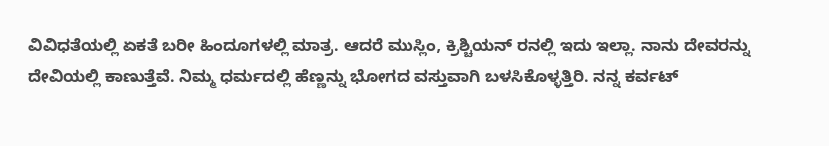ವಿವಿಧತೆಯಲ್ಲಿ ಏಕತೆ ಬರೀ ಹಿಂದೂಗಳಲ್ಲಿ ಮಾತ್ರ. ಆದರೆ ಮುಸ್ಲಿಂ, ಕ್ರಿಶ್ಚಿಯನ್ ರನಲ್ಲಿ ಇದು ಇಲ್ಲಾ. ನಾನು ದೇವರನ್ನು ದೇವಿಯಲ್ಲಿ ಕಾಣುತ್ತೆವೆ. ನಿಮ್ಮ ಧರ್ಮದಲ್ಲಿ ಹೆಣ್ಣನ್ನು ಭೋಗದ ವಸ್ತುವಾಗಿ ಬಳಸಿಕೊಳ್ಳತ್ತಿರಿ. ನನ್ನ ಕರ್ವಟ್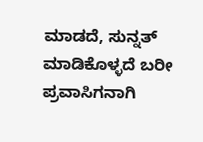ಮಾಡದೆ, ಸುನ್ನತ್ ಮಾಡಿಕೊಳ್ಳದೆ ಬರೀ ಪ್ರವಾಸಿಗನಾಗಿ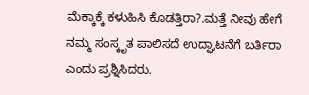ಮೆಕ್ಕಾಕ್ಕೆ ಕಳುಹಿಸಿ ಕೊಡತ್ತಿರಾ?.ಮತ್ತೆ ನೀವು ಹೇಗೆ ನಮ್ಮ ಸಂಸ್ಕೃತ ಪಾಲಿಸದೆ ಉದ್ಘಾಟನೆಗೆ ಬರ್ತಿರಾ ಎಂದು ಪ್ರಶ್ನಿಸಿದರು.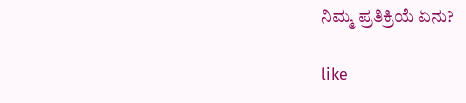ನಿಮ್ಮ ಪ್ರತಿಕ್ರಿಯೆ ಏನು?

like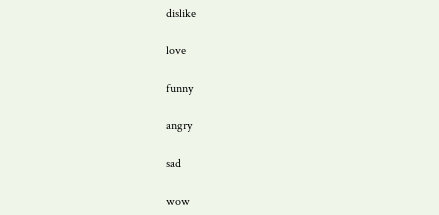dislike

love

funny

angry

sad

wow